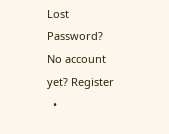Lost Password? No account yet? Register
  •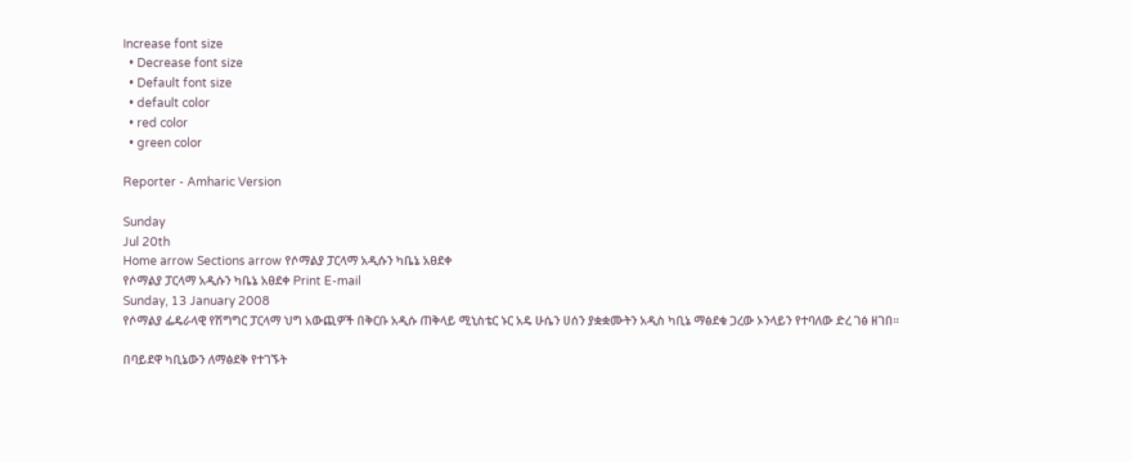Increase font size
  • Decrease font size
  • Default font size
  • default color
  • red color
  • green color

Reporter - Amharic Version

Sunday
Jul 20th
Home arrow Sections arrow የሶማልያ ፓርላማ አዲሱን ካቤኔ አፀደቀ
የሶማልያ ፓርላማ አዲሱን ካቤኔ አፀደቀ Print E-mail
Sunday, 13 January 2008
የሶማልያ ፌዴራላዊ የሽግግር ፓርላማ ህግ አውጪዎች በቅርቡ አዲሱ ጠቅላይ ሚኒስቴር ኑር አዴ ሁሴን ሀሰን ያቋቋሙትን አዲስ ካቢኔ ማፅደቁ ጋረው ኦንላይን የተባለው ድረ ገፅ ዘገበ፡፡

በባይደዋ ካቢኔውን ለማፅደቅ የተገኙት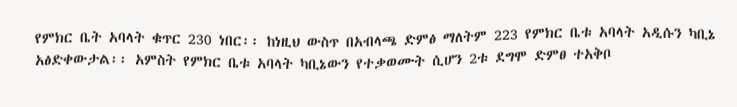የምክር ቤት አባላት ቁጥር 230 ነበር፡፡ ከነዚህ ውስጥ በአብላጫ ድምፅ ማለትም 223 የምክር ቤቱ አባላት አዲሱን ካቢኔ አፅድቀውታል፡፡ አምስት የምክር ቤቱ አባላት ካቢኔውን የተቃወሙት ሲሆን 2ቱ ደግሞ ድምፀ ተአቅቦ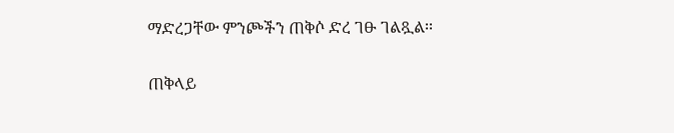ማድረጋቸው ምንጮችን ጠቅሶ ድረ ገፁ ገልጿል፡፡

ጠቅላይ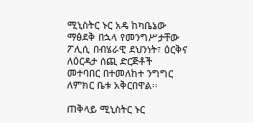ሚኒስትር ኑር አዴ ከካቤኔው ማፅደቅ በኋላ የመንግሥታቸው ፖሊሲ በብሄራዊ ደህንነት፣ ዕርቅና ለዕርዳታ ሰጪ ድርጅቶች መተባበር በተመለከተ ንግግር ለምክር ቤቱ አቅርበዋል፡፡

ጠቅላይ ሚኒስትር ኑር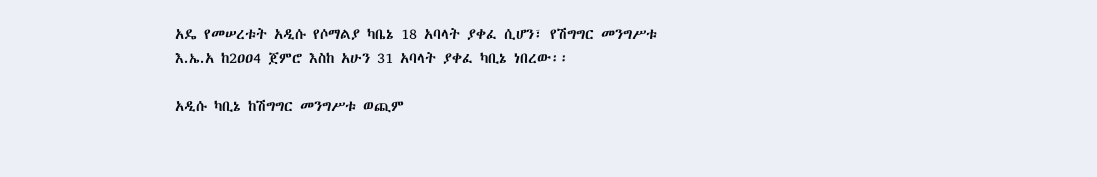አዴ የመሠረቱት አዲሱ የሶማልያ ካቤኔ 18 አባላት ያቀፈ ሲሆን፣ የሽግግር መንግሥቱ እ.ኤ.አ ከ2ዐዐ4 ጀምሮ እስከ አሁን 31 አባላት ያቀፈ ካቢኔ ነበረው፡፡

አዲሱ ካቢኔ ከሽግግር መንግሥቱ ወጪም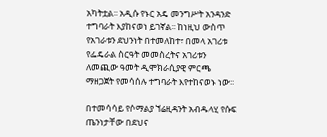አካትቷል፡፡ አዲሱ የኑር አዴ መንግሥት አንዳንድ ተግባራት እያከናወነ ይገኛል፡፡ ከነዚህ ውስጥ የአገራቱን ደህንነት በተመለከተ፣ በመላ አገሪቱ የፌዴራል ስርዓት መመስረትና አገሪቱን ለመጪው ዓመት ዲሞክራሲያዊ ምርጫ ማዘጋጀት የመሳሰሉ ተግባራት እየተከናወኑ ነው፡፡

በተመሳሳይ የሶማልያ ኘሬዚዳንት አብዱላሂ የሱፍ ጤንነታቸው በደህና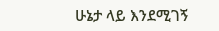ሁኔታ ላይ እንደሚገኝ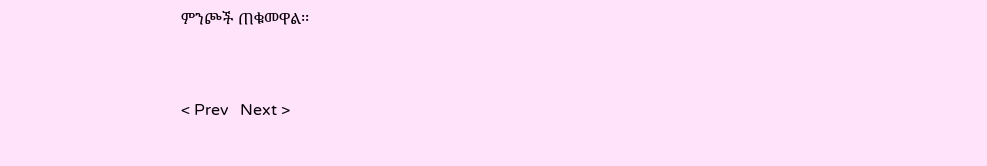ምንጮች ጠቁመዋል፡፡


< Prev   Next >